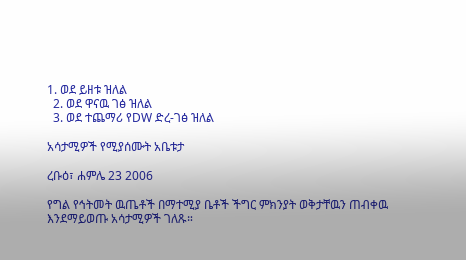1. ወደ ይዘቱ ዝለል
  2. ወደ ዋናዉ ገፅ ዝለል
  3. ወደ ተጨማሪ የDW ድረ-ገፅ ዝለል

አሳታሚዎች የሚያሰሙት አቤቱታ

ረቡዕ፣ ሐምሌ 23 2006

የግል የኅትመት ዉጤቶች በማተሚያ ቤቶች ችግር ምክንያት ወቅታቸዉን ጠብቀዉ እንደማይወጡ አሳታሚዎች ገለጹ።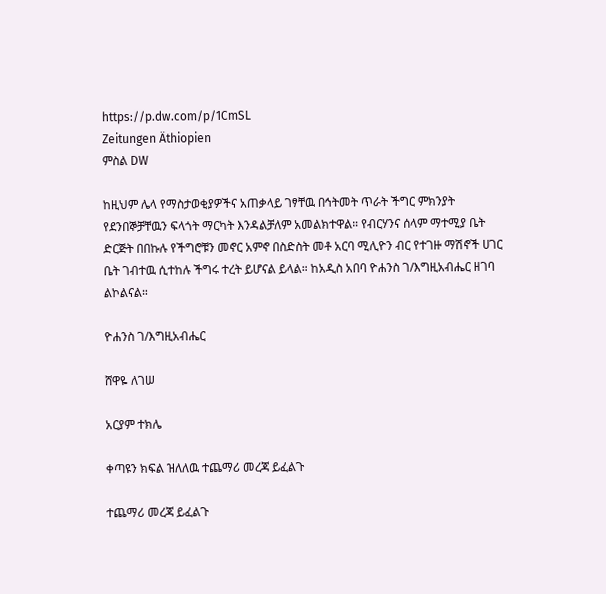https://p.dw.com/p/1CmSL
Zeitungen Äthiopien
ምስል DW

ከዚህም ሌላ የማስታወቂያዎችና አጠቃላይ ገፃቸዉ በኅትመት ጥራት ችግር ምክንያት የደንበኞቻቸዉን ፍላጎት ማርካት እንዳልቻለም አመልክተዋል። የብርሃንና ሰላም ማተሚያ ቤት ድርጅት በበኩሉ የችግሮቹን መኖር አምኖ በስድስት መቶ አርባ ሚሊዮን ብር የተገዙ ማሽኖች ሀገር ቤት ገብተዉ ሲተከሉ ችግሩ ተረት ይሆናል ይላል። ከአዲስ አበባ ዮሐንስ ገ/እግዚአብሔር ዘገባ ልኮልናል።

ዮሐንስ ገ/እግዚአብሔር

ሸዋዬ ለገሠ

አርያም ተክሌ

ቀጣዩን ክፍል ዝለለዉ ተጨማሪ መረጃ ይፈልጉ

ተጨማሪ መረጃ ይፈልጉ